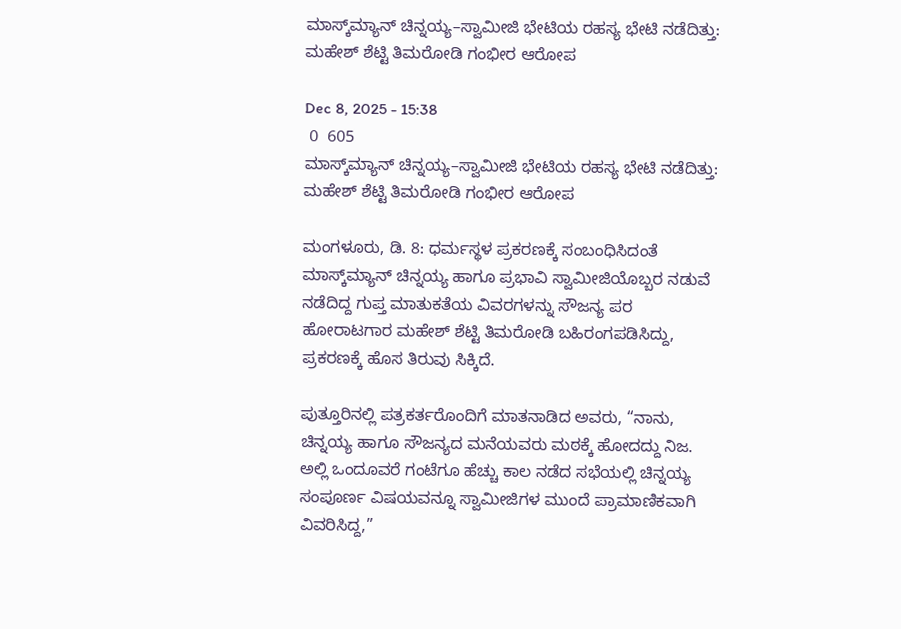ಮಾಸ್ಕ್‌ಮ್ಯಾನ್ ಚಿನ್ನಯ್ಯ–ಸ್ವಾಮೀಜಿ ಭೇಟಿಯ ರಹಸ್ಯ ಭೇಟಿ ನಡೆದಿತ್ತು: ಮಹೇಶ್ ಶೆಟ್ಟಿ ತಿಮರೋಡಿ ಗಂಭೀರ ಆರೋಪ

Dec 8, 2025 - 15:38
 0  605
ಮಾಸ್ಕ್‌ಮ್ಯಾನ್ ಚಿನ್ನಯ್ಯ–ಸ್ವಾಮೀಜಿ ಭೇಟಿಯ ರಹಸ್ಯ ಭೇಟಿ ನಡೆದಿತ್ತು: ಮಹೇಶ್ ಶೆಟ್ಟಿ ತಿಮರೋಡಿ ಗಂಭೀರ ಆರೋಪ

ಮಂಗಳೂರು, ಡಿ. 8: ಧರ್ಮಸ್ಥಳ ಪ್ರಕರಣಕ್ಕೆ ಸಂಬಂಧಿಸಿದಂತೆ ಮಾಸ್ಕ್‌ಮ್ಯಾನ್ ಚಿನ್ನಯ್ಯ ಹಾಗೂ ಪ್ರಭಾವಿ ಸ್ವಾಮೀಜಿಯೊಬ್ಬರ ನಡುವೆ ನಡೆದಿದ್ದ ಗುಪ್ತ ಮಾತುಕತೆಯ ವಿವರಗಳನ್ನು ಸೌಜನ್ಯ ಪರ ಹೋರಾಟಗಾರ ಮಹೇಶ್‌ ಶೆಟ್ಟಿ ತಿಮರೋಡಿ ಬಹಿರಂಗಪಡಿಸಿದ್ದು, ಪ್ರಕರಣಕ್ಕೆ ಹೊಸ ತಿರುವು ಸಿಕ್ಕಿದೆ.

ಪುತ್ತೂರಿನಲ್ಲಿ ಪತ್ರಕರ್ತರೊಂದಿಗೆ ಮಾತನಾಡಿದ ಅವರು, “ನಾನು, ಚಿನ್ನಯ್ಯ ಹಾಗೂ ಸೌಜನ್ಯದ ಮನೆಯವರು ಮಠಕ್ಕೆ ಹೋದದ್ದು ನಿಜ. ಅಲ್ಲಿ ಒಂದೂವರೆ ಗಂಟೆಗೂ ಹೆಚ್ಚು ಕಾಲ ನಡೆದ ಸಭೆಯಲ್ಲಿ ಚಿನ್ನಯ್ಯ ಸಂಪೂರ್ಣ ವಿಷಯವನ್ನೂ ಸ್ವಾಮೀಜಿಗಳ ಮುಂದೆ ಪ್ರಾಮಾಣಿಕವಾಗಿ ವಿವರಿಸಿದ್ದ,”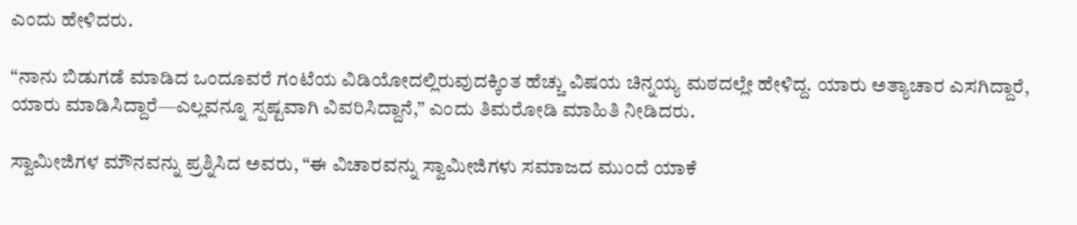ಎಂದು ಹೇಳಿದರು.

“ನಾನು ಬಿಡುಗಡೆ ಮಾಡಿದ ಒಂದೂವರೆ ಗಂಟೆಯ ವಿಡಿಯೋದಲ್ಲಿರುವುದಕ್ಕಿಂತ ಹೆಚ್ಚು ವಿಷಯ ಚಿನ್ನಯ್ಯ ಮಠದಲ್ಲೇ ಹೇಳಿದ್ದ. ಯಾರು ಅತ್ಯಾಚಾರ ಎಸಗಿದ್ದಾರೆ, ಯಾರು ಮಾಡಿಸಿದ್ದಾರೆ—ಎಲ್ಲವನ್ನೂ ಸ್ಪಷ್ಟವಾಗಿ ವಿವರಿಸಿದ್ದಾನೆ,” ಎಂದು ತಿಮರೋಡಿ ಮಾಹಿತಿ ನೀಡಿದರು.

ಸ್ವಾಮೀಜಿಗಳ ಮೌನವನ್ನು ಪ್ರಶ್ನಿಸಿದ ಅವರು, “ಈ ವಿಚಾರವನ್ನು ಸ್ವಾಮೀಜಿಗಳು ಸಮಾಜದ ಮುಂದೆ ಯಾಕೆ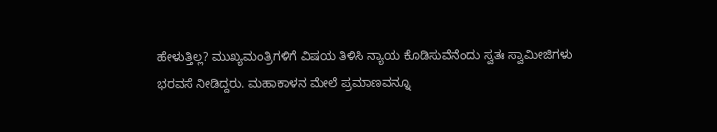ಹೇಳುತ್ತಿಲ್ಲ? ಮುಖ್ಯಮಂತ್ರಿಗಳಿಗೆ ವಿಷಯ ತಿಳಿಸಿ ನ್ಯಾಯ ಕೊಡಿಸುವೆನೆಂದು ಸ್ವತಃ ಸ್ವಾಮೀಜಿಗಳು ಭರವಸೆ ನೀಡಿದ್ದರು. ಮಹಾಕಾಳನ ಮೇಲೆ ಪ್ರಮಾಣವನ್ನೂ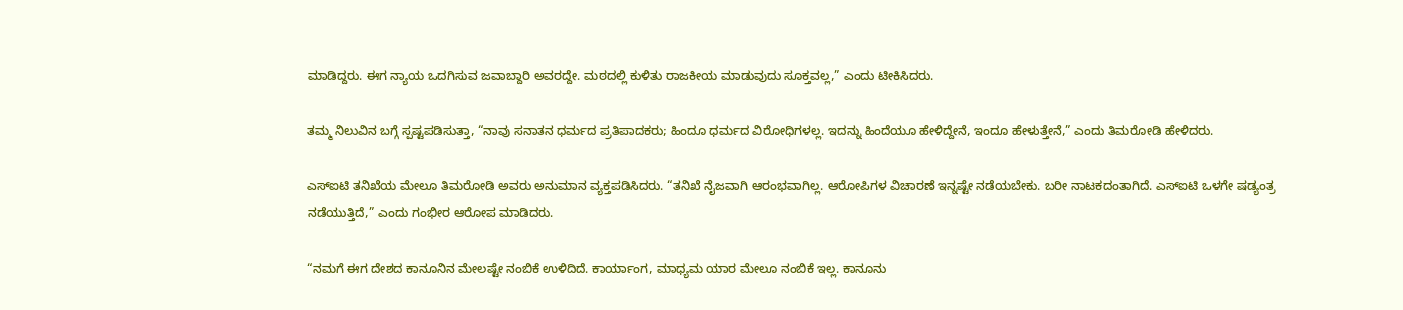ಮಾಡಿದ್ದರು. ಈಗ ನ್ಯಾಯ ಒದಗಿಸುವ ಜವಾಬ್ದಾರಿ ಅವರದ್ದೇ. ಮಠದಲ್ಲಿ ಕುಳಿತು ರಾಜಕೀಯ ಮಾಡುವುದು ಸೂಕ್ತವಲ್ಲ,” ಎಂದು ಟೀಕಿಸಿದರು.

ತಮ್ಮ ನಿಲುವಿನ ಬಗ್ಗೆ ಸ್ಪಷ್ಟಪಡಿಸುತ್ತಾ, “ನಾವು ಸನಾತನ ಧರ್ಮದ ಪ್ರತಿಪಾದಕರು; ಹಿಂದೂ ಧರ್ಮದ ವಿರೋಧಿಗಳಲ್ಲ. ಇದನ್ನು ಹಿಂದೆಯೂ ಹೇಳಿದ್ದೇನೆ, ಇಂದೂ ಹೇಳುತ್ತೇನೆ,” ಎಂದು ತಿಮರೋಡಿ ಹೇಳಿದರು.

ಎಸ್‌ಐಟಿ ತನಿಖೆಯ ಮೇಲೂ ತಿಮರೋಡಿ ಅವರು ಅನುಮಾನ ವ್ಯಕ್ತಪಡಿಸಿದರು. “ತನಿಖೆ ನೈಜವಾಗಿ ಆರಂಭವಾಗಿಲ್ಲ. ಆರೋಪಿಗಳ ವಿಚಾರಣೆ ಇನ್ನಷ್ಟೇ ನಡೆಯಬೇಕು. ಬರೀ ನಾಟಕದಂತಾಗಿದೆ. ಎಸ್‌ಐಟಿ ಒಳಗೇ ಷಡ್ಯಂತ್ರ ನಡೆಯುತ್ತಿದೆ,” ಎಂದು ಗಂಭೀರ ಆರೋಪ ಮಾಡಿದರು.

“ನಮಗೆ ಈಗ ದೇಶದ ಕಾನೂನಿನ ಮೇಲಷ್ಟೇ ನಂಬಿಕೆ ಉಳಿದಿದೆ. ಕಾರ್ಯಾಂಗ, ಮಾಧ್ಯಮ ಯಾರ ಮೇಲೂ ನಂಬಿಕೆ ಇಲ್ಲ. ಕಾನೂನು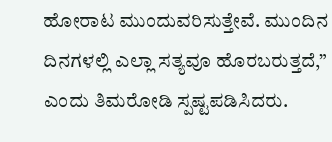ಹೋರಾಟ ಮುಂದುವರಿಸುತ್ತೇವೆ. ಮುಂದಿನ ದಿನಗಳಲ್ಲಿ ಎಲ್ಲಾ ಸತ್ಯವೂ ಹೊರಬರುತ್ತದೆ,” ಎಂದು ತಿಮರೋಡಿ ಸ್ಪಷ್ಟಪಡಿಸಿದರು.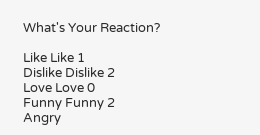What's Your Reaction?

Like Like 1
Dislike Dislike 2
Love Love 0
Funny Funny 2
Angry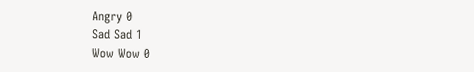Angry 0
Sad Sad 1
Wow Wow 0